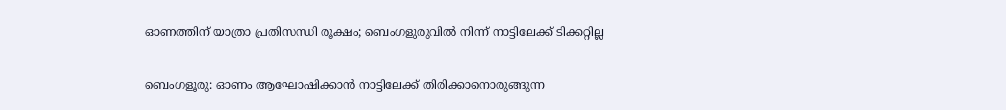ഓണത്തിന് യാത്രാ പ്രതിസന്ധി രൂക്ഷം; ബെംഗളുരുവിൽ നിന്ന് നാട്ടിലേക്ക് ടിക്കറ്റില്ല

ബെംഗളൂരു: ഓണം ആഘോഷിക്കാൻ നാട്ടിലേക്ക് തിരിക്കാനൊരുങ്ങുന്ന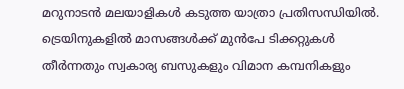മറുനാടൻ മലയാളികൾ കടുത്ത യാത്രാ പ്രതിസന്ധിയിൽ. ട്രെയിനുകളിൽ മാസങ്ങൾക്ക് മുൻപേ ടിക്കറ്റുകൾ തീർന്നതും സ്വകാര്യ ബസുകളും വിമാന കമ്പനികളും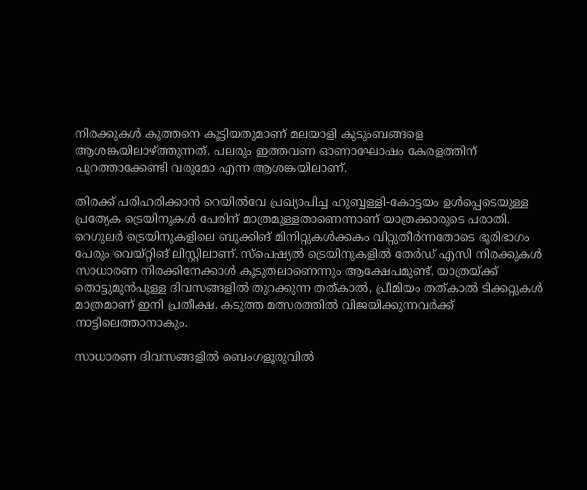നിരക്കുകൾ കുത്തനെ കൂട്ടിയതുമാണ് മലയാളി കുടുംബങ്ങളെ ആശങ്കയിലാഴ്ത്തുന്നത്. പലരും ഇത്തവണ ഓണാഘോഷം കേരളത്തിന് പുറത്താക്കേണ്ടി വരുമോ എന്ന ആശങ്കയിലാണ്.

തിരക്ക് പരിഹരിക്കാൻ റെയിൽവേ പ്രഖ്യാപിച്ച ഹുബ്ബള്ളി-കോട്ടയം ഉൾപ്പെടെയുള്ള പ്രത്യേക ട്രെയിനുകൾ പേരിന് മാത്രമുള്ളതാണെന്നാണ് യാത്രക്കാരുടെ പരാതി. റെഗുലർ ട്രെയിനുകളിലെ ബുക്കിങ് മിനിറ്റുകൾക്കകം വിറ്റുതീർന്നതോടെ ഭൂരിഭാഗം പേരും വെയ്റ്റിങ് ലിസ്റ്റിലാണ്. സ്പെഷ്യൽ ട്രെയിനുകളിൽ തേർഡ് എസി നിരക്കുകൾ സാധാരണ നിരക്കിനേക്കാൾ കൂടുതലാണെന്നും ആക്ഷേപമുണ്ട്. യാത്രയ്ക്ക് തൊട്ടുമുൻപുള്ള ദിവസങ്ങളിൽ തുറക്കുന്ന തത്കാൽ, പ്രീമിയം തത്കാൽ ടിക്കറ്റുകൾ മാത്രമാണ് ഇനി പ്രതീക്ഷ. കടുത്ത മത്സരത്തിൽ വിജയിക്കുന്നവർക്ക് നാട്ടിലെത്താനാകും.

സാധാരണ ദിവസങ്ങളിൽ ബെംഗളൂരുവിൽ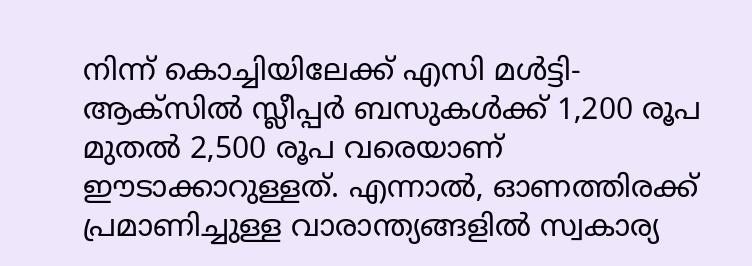നിന്ന് കൊച്ചിയിലേക്ക് എസി മൾട്ടി-ആക്സിൽ സ്ലീപ്പർ ബസുകൾക്ക് 1,200 രൂപ മുതൽ 2,500 രൂപ വരെയാണ് ഈടാക്കാറുള്ളത്. എന്നാൽ, ഓണത്തിരക്ക് പ്രമാണിച്ചുള്ള വാരാന്ത്യങ്ങളിൽ സ്വകാര്യ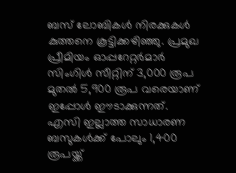ബസ് ലോബികൾ നിരക്കുകൾ കുത്തനെ കൂട്ടിക്കഴിഞ്ഞു. പ്രമുഖ പ്രീമിയം ഓപ്പറേറ്റർമാർ സിംഗിൾ സീറ്റിന് 3,000 രൂപ മുതൽ 5,900 രൂപ വരെയാണ് ഇപ്പോൾ ഈടാക്കുന്നത്. എസി ഇല്ലാത്ത സാധാരണ ബസുകൾക്ക് പോലും 1,400 രൂപയ്ക്ക്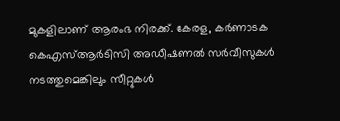മുകളിലാണ് ആരംഭ നിരക്ക്. കേരള, കർണാടക കെഎസ്ആർടിസി അഡീഷണൽ സർവീസുകൾ നടത്തുമെങ്കിലും സീറ്റുകൾ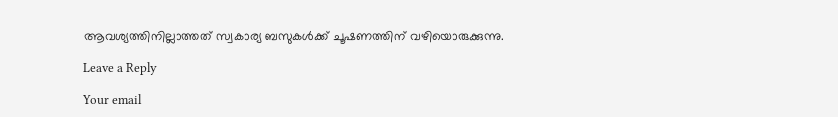ആവശ്യത്തിനില്ലാത്തത് സ്വകാര്യ ബസുകൾക്ക് ചൂഷണത്തിന് വഴിയൊരുക്കുന്നു.

Leave a Reply

Your email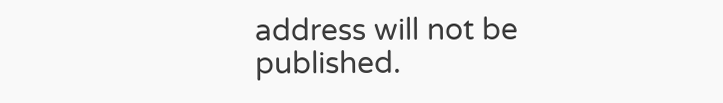address will not be published.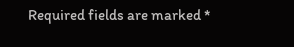Required fields are marked *